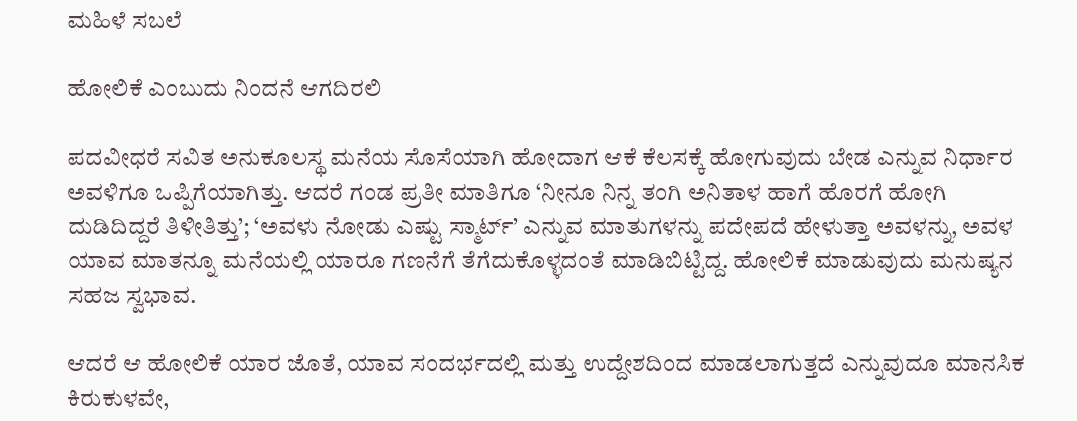ಮಹಿಳೆ ಸಬಲೆ

ಹೋಲಿಕೆ ಎಂಬುದು ನಿಂದನೆ ಆಗದಿರಲಿ

ಪದವೀಧರೆ ಸವಿತ ಅನುಕೂಲಸ್ಥ ಮನೆಯ ಸೊಸೆಯಾಗಿ ಹೋದಾಗ ಆಕೆ ಕೆಲಸಕ್ಕೆ ಹೋಗುವುದು ಬೇಡ ಎನ್ನುವ ನಿರ್ಧಾರ ಅವಳಿಗೂ ಒಪ್ಪಿಗೆಯಾಗಿತ್ತು. ಆದರೆ ಗಂಡ ಪ್ರತೀ ಮಾತಿಗೂ ‘ನೀನೂ ನಿನ್ನ ತಂಗಿ ಅನಿತಾಳ ಹಾಗೆ ಹೊರಗೆ ಹೋಗಿ ದುಡಿದಿದ್ದರೆ ತಿಳೀತಿತ್ತು’; ‘ಅವಳು ನೋಡು ಎಷ್ಟು ಸ್ಮಾರ್ಟ್’ ಎನ್ನುವ ಮಾತುಗಳನ್ನು ಪದೇಪದೆ ಹೇಳುತ್ತಾ ಅವಳನ್ನು, ಅವಳ ಯಾವ ಮಾತನ್ನೂ ಮನೆಯಲ್ಲಿ ಯಾರೂ ಗಣನೆಗೆ ತೆಗೆದುಕೊಳ್ಳದಂತೆ ಮಾಡಿಬಿಟ್ಟಿದ್ದ. ಹೋಲಿಕೆ ಮಾಡುವುದು ಮನುಷ್ಯನ ಸಹಜ ಸ್ವಭಾವ.

ಆದರೆ ಆ ಹೋಲಿಕೆ ಯಾರ ಜೊತೆ, ಯಾವ ಸಂದರ್ಭದಲ್ಲಿ ಮತ್ತು ಉದ್ದೇಶದಿಂದ ಮಾಡಲಾಗುತ್ತದೆ ಎನ್ನುವುದೂ ಮಾನಸಿಕ ಕಿರುಕುಳವೇ,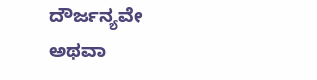ದೌರ್ಜನ್ಯವೇ ಅಥವಾ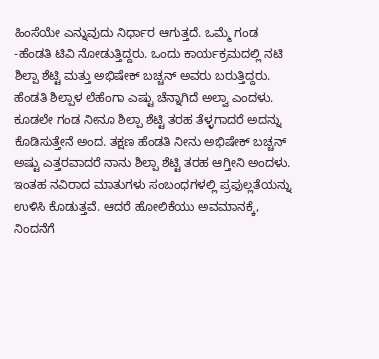ಹಿಂಸೆಯೇ ಎನ್ನುವುದು ನಿರ್ಧಾರ ಆಗುತ್ತದೆ. ಒಮ್ಮೆ ಗಂಡ -ಹೆಂಡತಿ ಟಿವಿ ನೋಡುತ್ತಿದ್ದರು. ಒಂದು ಕಾರ್ಯಕ್ರಮದಲ್ಲಿ ನಟಿ ಶಿಲ್ಪಾ ಶೆಟ್ಟಿ ಮತ್ತು ಅಭಿಷೇಕ್ ಬಚ್ಚನ್ ಅವರು ಬರುತ್ತಿದ್ದರು. ಹೆಂಡತಿ ಶಿಲ್ಪಾಳ ಲೆಹೆಂಗಾ ಎಷ್ಟು ಚೆನ್ನಾಗಿದೆ ಅಲ್ವಾ ಎಂದಳು. ಕೂಡಲೇ ಗಂಡ ನೀನೂ ಶಿಲ್ಪಾ ಶೆಟ್ಟಿ ತರಹ ತೆಳ್ಳಗಾದರೆ ಅದನ್ನು ಕೊಡಿಸುತ್ತೇನೆ ಅಂದ. ತಕ್ಷಣ ಹೆಂಡತಿ ನೀನು ಅಭಿಷೇಕ್ ಬಚ್ಚನ್ ಅಷ್ಟು ಎತ್ತರವಾದರೆ ನಾನು ಶಿಲ್ಪಾ ಶೆಟ್ಟಿ ತರಹ ಆಗ್ತೀನಿ ಅಂದಳು. ಇಂತಹ ನವಿರಾದ ಮಾತುಗಳು ಸಂಬಂಧಗಳಲ್ಲಿ ಪ್ರಫುಲ್ಲತೆಯನ್ನು ಉಳಿಸಿ ಕೊಡುತ್ತವೆ. ಆದರೆ ಹೋಲಿಕೆಯು ಅವಮಾನಕ್ಕೆ, ನಿಂದನೆಗೆ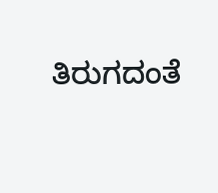ತಿರುಗದಂತೆ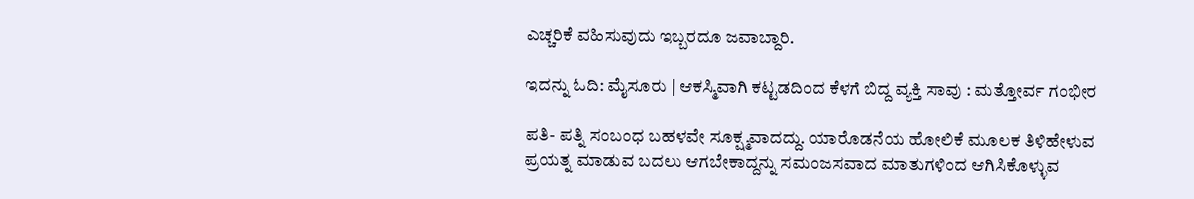ಎಚ್ಚರಿಕೆ ವಹಿಸುವುದು ಇಬ್ಬರದೂ ಜವಾಬ್ದಾರಿ.

ಇದನ್ನು ಓದಿ: ಮೈಸೂರು | ಆಕಸ್ಮಿವಾಗಿ ಕಟ್ಟಡದಿಂದ ಕೆಳಗೆ ಬಿದ್ದ ವ್ಯಕ್ತಿ ಸಾವು : ಮತ್ತೋರ್ವ ಗಂಭೀರ

ಪತಿ- ಪತ್ನಿ ಸಂಬಂಧ ಬಹಳವೇ ಸೂಕ್ಷ್ಮವಾದದ್ದು. ಯಾರೊಡನೆಯ ಹೋಲಿಕೆ ಮೂಲಕ ತಿಳಿಹೇಳುವ ಪ್ರಯತ್ನ ಮಾಡುವ ಬದಲು ಆಗಬೇಕಾದ್ದನ್ನು ಸಮಂಜಸವಾದ ಮಾತುಗಳಿಂದ ಆಗಿಸಿಕೊಳ್ಳುವ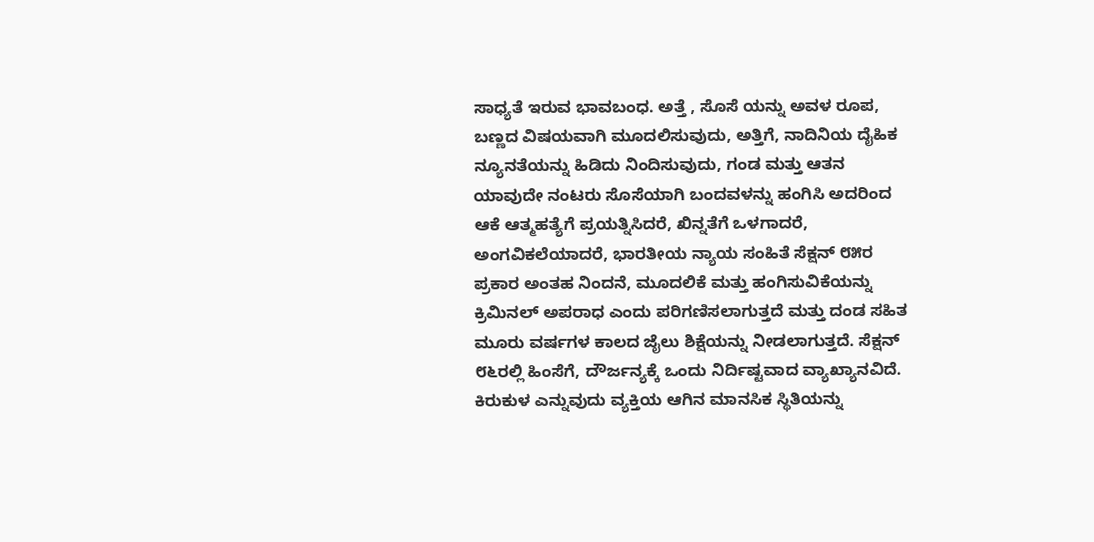ಸಾಧ್ಯತೆ ಇರುವ ಭಾವಬಂಧ. ಅತ್ತೆ , ಸೊಸೆ ಯನ್ನು ಅವಳ ರೂಪ, ಬಣ್ಣದ ವಿಷಯವಾಗಿ ಮೂದಲಿಸುವುದು, ಅತ್ತಿಗೆ, ನಾದಿನಿಯ ದೈಹಿಕ ನ್ಯೂನತೆಯನ್ನು ಹಿಡಿದು ನಿಂದಿಸುವುದು, ಗಂಡ ಮತ್ತು ಆತನ ಯಾವುದೇ ನಂಟರು ಸೊಸೆಯಾಗಿ ಬಂದವಳನ್ನು ಹಂಗಿಸಿ ಅದರಿಂದ ಆಕೆ ಆತ್ಮಹತ್ಯೆಗೆ ಪ್ರಯತ್ನಿಸಿದರೆ, ಖಿನ್ನತೆಗೆ ಒಳಗಾದರೆ, ಅಂಗವಿಕಲೆಯಾದರೆ, ಭಾರತೀಯ ನ್ಯಾಯ ಸಂಹಿತೆ ಸೆಕ್ಷನ್ ೮೫ರ ಪ್ರಕಾರ ಅಂತಹ ನಿಂದನೆ, ಮೂದಲಿಕೆ ಮತ್ತು ಹಂಗಿಸುವಿಕೆಯನ್ನು ಕ್ರಿಮಿನಲ್ ಅಪರಾಧ ಎಂದು ಪರಿಗಣಿಸಲಾಗುತ್ತದೆ ಮತ್ತು ದಂಡ ಸಹಿತ ಮೂರು ವರ್ಷಗಳ ಕಾಲದ ಜೈಲು ಶಿಕ್ಷೆಯನ್ನು ನೀಡಲಾಗುತ್ತದೆ. ಸೆಕ್ಷನ್ ೮೬ರಲ್ಲಿ ಹಿಂಸೆಗೆ, ದೌರ್ಜನ್ಯಕ್ಕೆ ಒಂದು ನಿರ್ದಿಷ್ಟವಾದ ವ್ಯಾಖ್ಯಾನವಿದೆ. ಕಿರುಕುಳ ಎನ್ನುವುದು ವ್ಯಕ್ತಿಯ ಆಗಿನ ಮಾನಸಿಕ ಸ್ಥಿತಿಯನ್ನು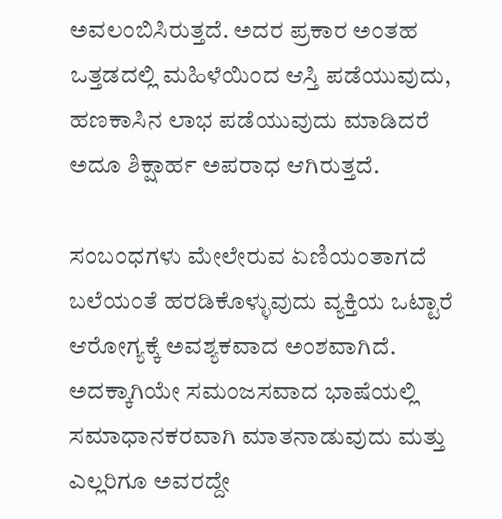ಅವಲಂಬಿಸಿರುತ್ತದೆ. ಅದರ ಪ್ರಕಾರ ಅಂತಹ ಒತ್ತಡದಲ್ಲಿ ಮಹಿಳೆಯಿಂದ ಆಸ್ತಿ ಪಡೆಯುವುದು, ಹಣಕಾಸಿನ ಲಾಭ ಪಡೆಯುವುದು ಮಾಡಿದರೆ ಅದೂ ಶಿಕ್ಷಾರ್ಹ ಅಪರಾಧ ಆಗಿರುತ್ತದೆ.

ಸಂಬಂಧಗಳು ಮೇಲೇರುವ ಏಣಿಯಂತಾಗದೆ ಬಲೆಯಂತೆ ಹರಡಿಕೊಳ್ಳುವುದು ವ್ಯಕ್ತಿಯ ಒಟ್ಟಾರೆ ಆರೋಗ್ಯಕ್ಕೆ ಅವಶ್ಯಕವಾದ ಅಂಶವಾಗಿದೆ. ಅದಕ್ಕಾಗಿಯೇ ಸಮಂಜಸವಾದ ಭಾಷೆಯಲ್ಲಿ ಸಮಾಧಾನಕರವಾಗಿ ಮಾತನಾಡುವುದು ಮತ್ತು ಎಲ್ಲರಿಗೂ ಅವರದ್ದೇ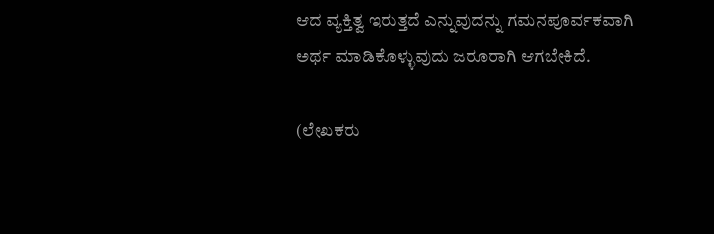ಆದ ವ್ಯಕ್ತಿತ್ವ ಇರುತ್ತದೆ ಎನ್ನುವುದನ್ನು ಗಮನಪೂರ್ವಕವಾಗಿ ಅರ್ಥ ಮಾಡಿಕೊಳ್ಳುವುದು ಜರೂರಾಗಿ ಆಗಬೇಕಿದೆ.

(ಲೇಖಕರು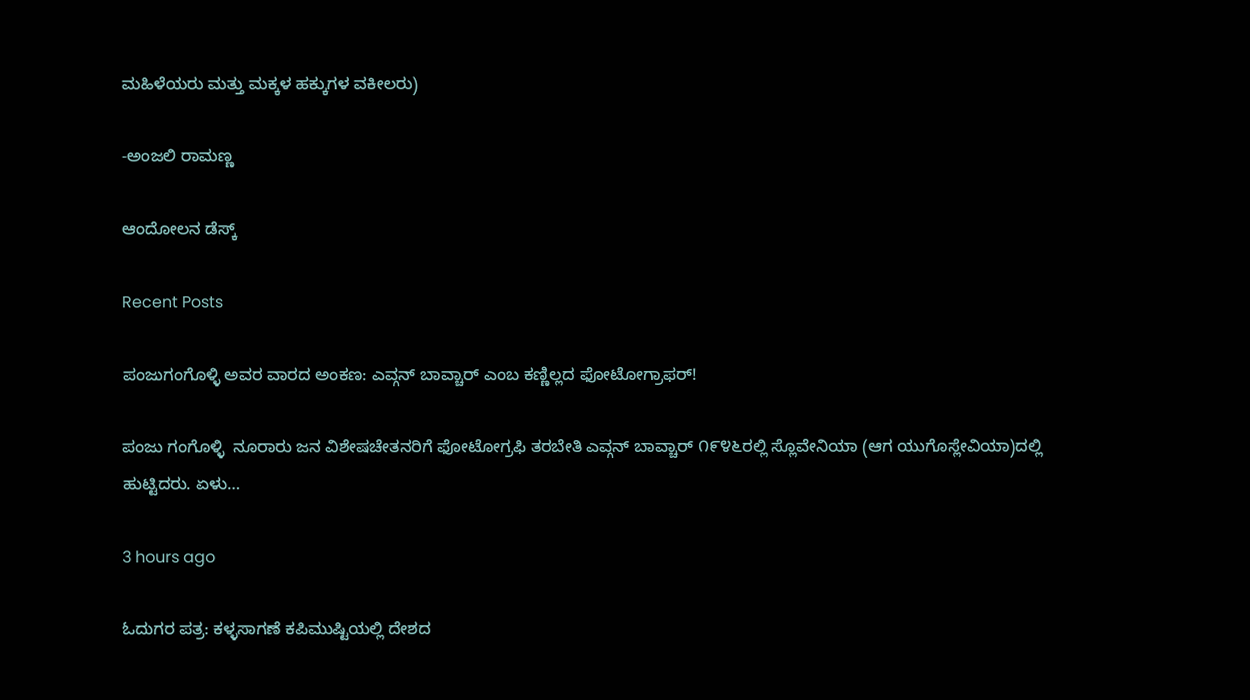ಮಹಿಳೆಯರು ಮತ್ತು ಮಕ್ಕಳ ಹಕ್ಕುಗಳ ವಕೀಲರು)

-ಅಂಜಲಿ ರಾಮಣ್ಣ

ಆಂದೋಲನ ಡೆಸ್ಕ್

Recent Posts

ಪಂಜುಗಂಗೊಳ್ಳಿ ಅವರ ವಾರದ ಅಂಕಣ: ಎವ್ಗನ್ ಬಾವ್ಚಾರ್ ಎಂಬ ಕಣ್ಣಿಲ್ಲದ ಫೋಟೋಗ್ರಾಫರ್!

ಪಂಜು ಗಂಗೊಳ್ಳಿ  ನೂರಾರು ಜನ ವಿಶೇಷಚೇತನರಿಗೆ ಫೋಟೋಗ್ರಫಿ ತರಬೇತಿ ಎವ್ಗನ್ ಬಾವ್ಚಾರ್ ೧೯೪೬ರಲ್ಲಿ ಸ್ಲೊವೇನಿಯಾ (ಆಗ ಯುಗೊಸ್ಲೇವಿಯಾ)ದಲ್ಲಿ ಹುಟ್ಟಿದರು. ಏಳು…

3 hours ago

ಓದುಗರ ಪತ್ರ: ಕಳ್ಳಸಾಗಣೆ ಕಪಿಮುಷ್ಟಿಯಲ್ಲಿ ದೇಶದ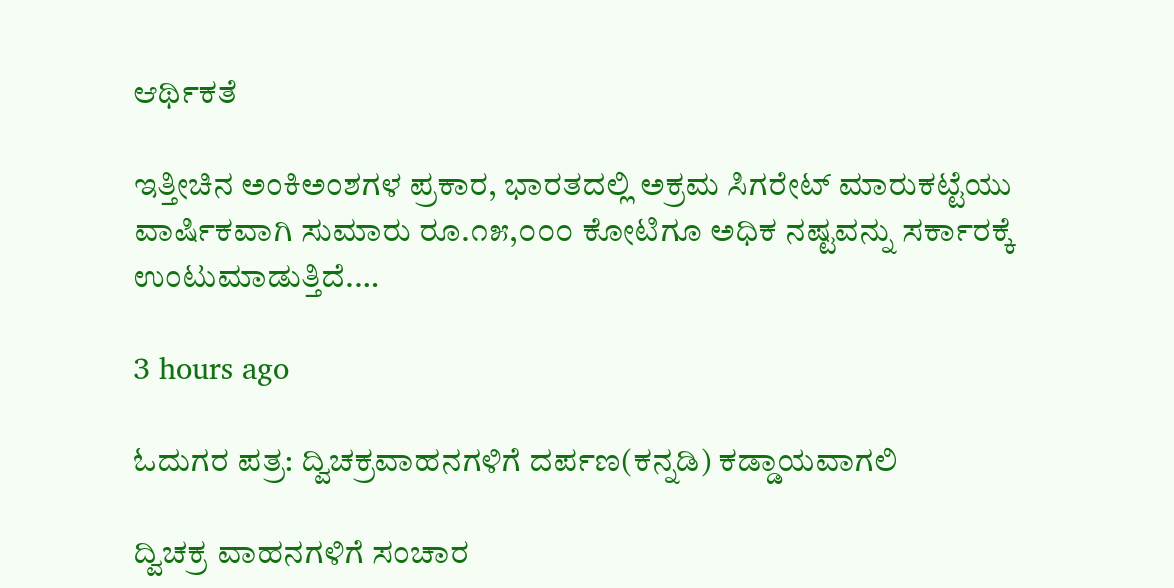ಆರ್ಥಿಕತೆ

ಇತ್ತೀಚಿನ ಅಂಕಿಅಂಶಗಳ ಪ್ರಕಾರ, ಭಾರತದಲ್ಲಿ ಅಕ್ರಮ ಸಿಗರೇಟ್ ಮಾರುಕಟ್ಟೆಯು ವಾರ್ಷಿಕವಾಗಿ ಸುಮಾರು ರೂ.೧೫,೦೦೦ ಕೋಟಿಗೂ ಅಧಿಕ ನಷ್ಟವನ್ನು ಸರ್ಕಾರಕ್ಕೆ ಉಂಟುಮಾಡುತ್ತಿದೆ.…

3 hours ago

ಓದುಗರ ಪತ್ರ: ದ್ವಿಚಕ್ರವಾಹನಗಳಿಗೆ ದರ್ಪಣ(ಕನ್ನಡಿ) ಕಡ್ಡಾಯವಾಗಲಿ

ದ್ವಿಚಕ್ರ ವಾಹನಗಳಿಗೆ ಸಂಚಾರ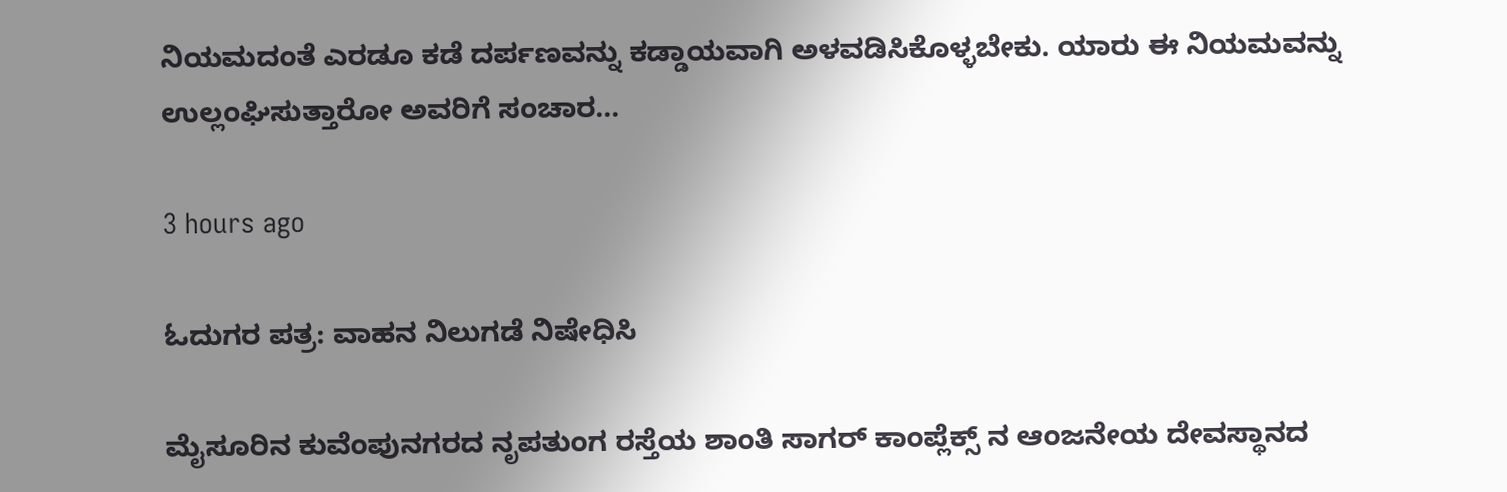ನಿಯಮದಂತೆ ಎರಡೂ ಕಡೆ ದರ್ಪಣವನ್ನು ಕಡ್ಡಾಯವಾಗಿ ಅಳವಡಿಸಿಕೊಳ್ಳಬೇಕು. ಯಾರು ಈ ನಿಯಮವನ್ನು ಉಲ್ಲಂಘಿಸುತ್ತಾರೋ ಅವರಿಗೆ ಸಂಚಾರ…

3 hours ago

ಓದುಗರ ಪತ್ರ: ವಾಹನ ನಿಲುಗಡೆ ನಿಷೇಧಿಸಿ

ಮೈಸೂರಿನ ಕುವೆಂಪುನಗರದ ನೃಪತುಂಗ ರಸ್ತೆಯ ಶಾಂತಿ ಸಾಗರ್ ಕಾಂಪ್ಲೆಕ್ಸ್ ನ ಆಂಜನೇಯ ದೇವಸ್ಥಾನದ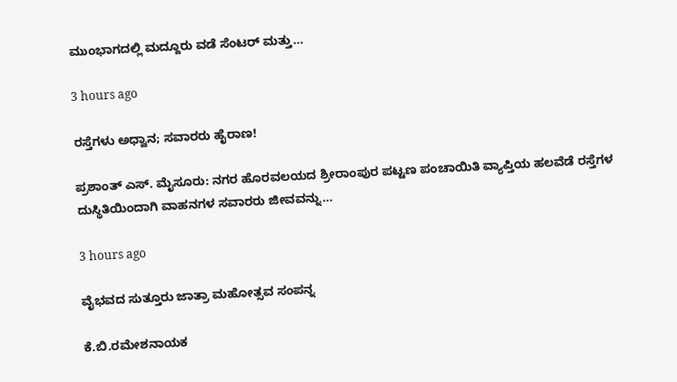ಮುಂಭಾಗದಲ್ಲಿ ಮದ್ದೂರು ವಡೆ ಸೆಂಟರ್ ಮತ್ತು…

3 hours ago

ರಸ್ತೆಗಳು ಅಧ್ವಾನ; ಸವಾರರು ಹೈರಾಣ!

ಪ್ರಶಾಂತ್ ಎಸ್. ಮೈಸೂರು: ನಗರ ಹೊರವಲಯದ ಶ್ರೀರಾಂಪುರ ಪಟ್ಟಣ ಪಂಚಾಯಿತಿ ವ್ಯಾಪ್ತಿಯ ಹಲವೆಡೆ ರಸ್ತೆಗಳ ದುಸ್ಥಿತಿಯಿಂದಾಗಿ ವಾಹನಗಳ ಸವಾರರು ಜೀವವನ್ನು…

3 hours ago

ವೈಭವದ ಸುತ್ತೂರು ಜಾತ್ರಾ ಮಹೋತ್ಸವ ಸಂಪನ್ನ

ಕೆ.ಬಿ.ರಮೇಶನಾಯಕ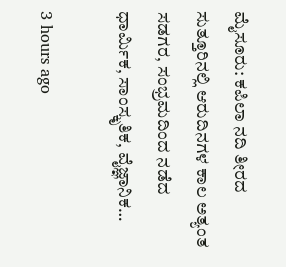ಮೈಸೂರು: ಕಪಿಲಾ ನದಿ ತೀರದ ಸುತ್ತೂರಿನಲ್ಲಿ ಆರುದಿನಗಳ ಕಾಲ ಅತ್ಯಂತ ಸಡಗರ, ಸಂಭ್ರಮದಿಂದ ನಡೆದ ಧಾರ್ಮಿಕ, ಸಾಂಸ್ಕೃತಿಕ, ವೈಜ್ಞಾನಿಕ…

3 hours ago